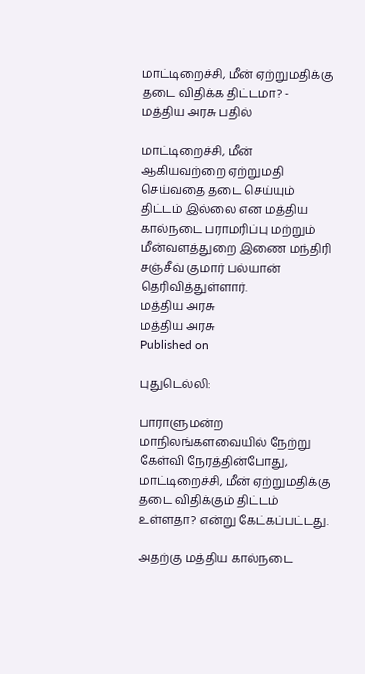மாட்டிறைச்சி, மீன் ஏற்றுமதிக்கு தடை விதிக்க திட்டமா? - மத்திய அரசு பதில்

மாட்டிறைச்சி, மீன் ஆகியவற்றை ஏற்றுமதி செய்வதை தடை செய்யும் திட்டம் இல்லை என மத்திய கால்நடை பராமரிப்பு மற்றும் மீன்வளத்துறை இணை மந்திரி சஞ்சீவ் குமார் பல்யான் தெரிவித்துள்ளார்.
மத்திய அரசு
மத்திய அரசு
Published on

புதுடெல்லி:

பாராளுமன்ற மாநிலங்களவையில் நேற்று கேள்வி நேரத்தின்போது, மாட்டிறைச்சி, மீன் ஏற்றுமதிக்கு தடை விதிக்கும் திட்டம் உள்ளதா? என்று கேட்கப்பட்டது.

அதற்கு மத்திய கால்நடை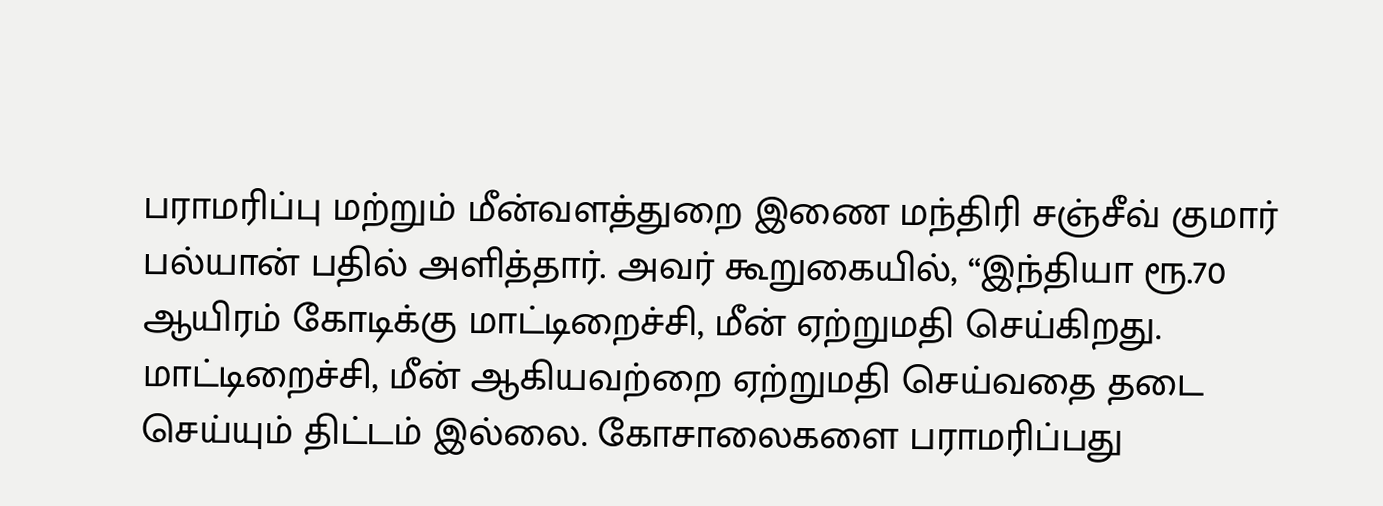பராமரிப்பு மற்றும் மீன்வளத்துறை இணை மந்திரி சஞ்சீவ் குமார் பல்யான் பதில் அளித்தார். அவர் கூறுகையில், “இந்தியா ரூ.70 ஆயிரம் கோடிக்கு மாட்டிறைச்சி, மீன் ஏற்றுமதி செய்கிறது. மாட்டிறைச்சி, மீன் ஆகியவற்றை ஏற்றுமதி செய்வதை தடை செய்யும் திட்டம் இல்லை. கோசாலைகளை பராமரிப்பது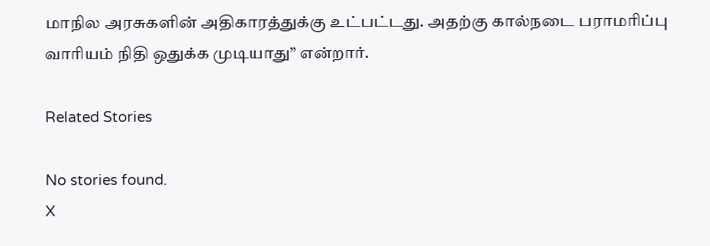மாநில அரசுகளின் அதிகாரத்துக்கு உட்பட்டது. அதற்கு கால்நடை பராமரிப்பு வாரியம் நிதி ஒதுக்க முடியாது” என்றார்.

Related Stories

No stories found.
X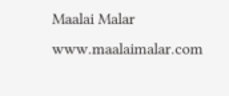Maalai Malar
www.maalaimalar.com